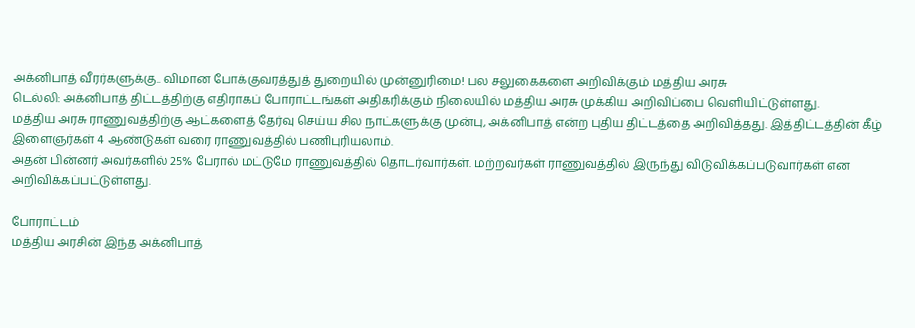அக்னிபாத் வீரர்களுக்கு.. விமான போக்குவரத்துத் துறையில் முன்னுரிமை! பல சலுகைகளை அறிவிக்கும் மத்திய அரசு
டெல்லி: அக்னிபாத் திட்டத்திற்கு எதிராகப் போராட்டங்கள் அதிகரிக்கும் நிலையில் மத்திய அரசு முக்கிய அறிவிப்பை வெளியிட்டுள்ளது.
மத்திய அரசு ராணுவத்திற்கு ஆட்களைத் தேர்வு செய்ய சில நாட்களுக்கு முன்பு, அக்னிபாத் என்ற புதிய திட்டத்தை அறிவித்தது. இத்திட்டத்தின் கீழ் இளைஞர்கள் 4 ஆண்டுகள் வரை ராணுவத்தில் பணிபுரியலாம்.
அதன் பின்னர் அவர்களில் 25% பேரால் மட்டுமே ராணுவத்தில் தொடர்வார்கள். மற்றவர்கள் ராணுவத்தில் இருந்து விடுவிக்கப்படுவார்கள் என அறிவிக்கப்பட்டுள்ளது.

போராட்டம்
மத்திய அரசின் இந்த அக்னிபாத்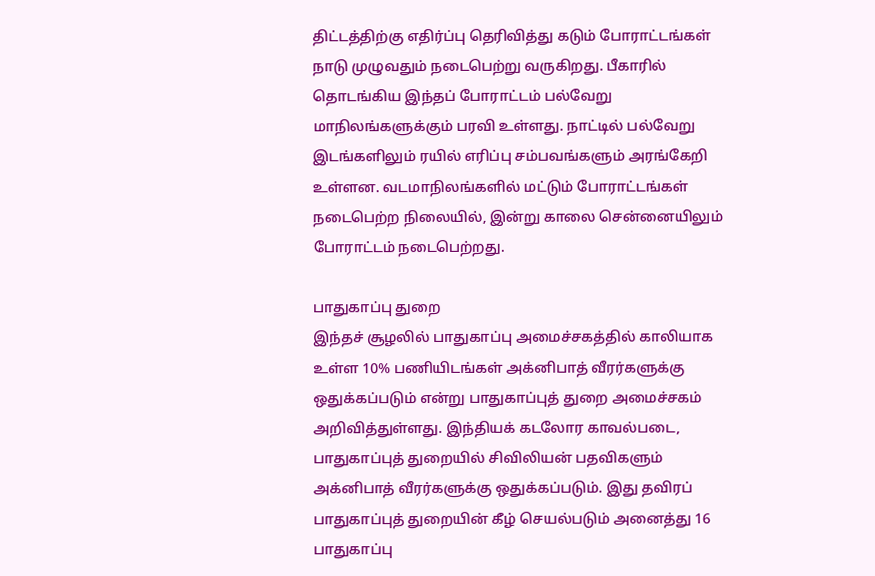திட்டத்திற்கு எதிர்ப்பு தெரிவித்து கடும் போராட்டங்கள் நாடு முழுவதும் நடைபெற்று வருகிறது. பீகாரில் தொடங்கிய இந்தப் போராட்டம் பல்வேறு மாநிலங்களுக்கும் பரவி உள்ளது. நாட்டில் பல்வேறு இடங்களிலும் ரயில் எரிப்பு சம்பவங்களும் அரங்கேறி உள்ளன. வடமாநிலங்களில் மட்டும் போராட்டங்கள் நடைபெற்ற நிலையில், இன்று காலை சென்னையிலும் போராட்டம் நடைபெற்றது.

பாதுகாப்பு துறை
இந்தச் சூழலில் பாதுகாப்பு அமைச்சகத்தில் காலியாக உள்ள 10% பணியிடங்கள் அக்னிபாத் வீரர்களுக்கு ஒதுக்கப்படும் என்று பாதுகாப்புத் துறை அமைச்சகம் அறிவித்துள்ளது. இந்தியக் கடலோர காவல்படை, பாதுகாப்புத் துறையில் சிவிலியன் பதவிகளும் அக்னிபாத் வீரர்களுக்கு ஒதுக்கப்படும். இது தவிரப் பாதுகாப்புத் துறையின் கீழ் செயல்படும் அனைத்து 16 பாதுகாப்பு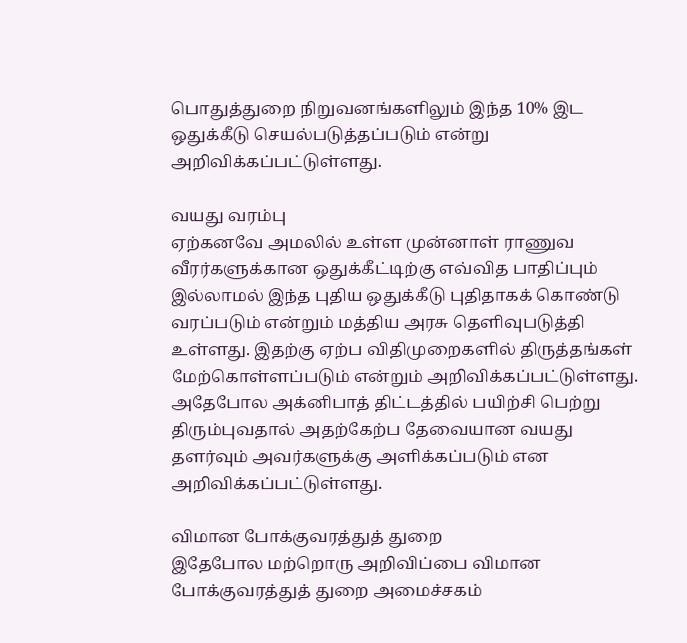பொதுத்துறை நிறுவனங்களிலும் இந்த 10% இட ஒதுக்கீடு செயல்படுத்தப்படும் என்று அறிவிக்கப்பட்டுள்ளது.

வயது வரம்பு
ஏற்கனவே அமலில் உள்ள முன்னாள் ராணுவ வீரர்களுக்கான ஒதுக்கீட்டிற்கு எவ்வித பாதிப்பும் இல்லாமல் இந்த புதிய ஒதுக்கீடு புதிதாகக் கொண்டு வரப்படும் என்றும் மத்திய அரசு தெளிவுபடுத்தி உள்ளது. இதற்கு ஏற்ப விதிமுறைகளில் திருத்தங்கள் மேற்கொள்ளப்படும் என்றும் அறிவிக்கப்பட்டுள்ளது. அதேபோல அக்னிபாத் திட்டத்தில் பயிற்சி பெற்று திரும்புவதால் அதற்கேற்ப தேவையான வயது தளர்வும் அவர்களுக்கு அளிக்கப்படும் என அறிவிக்கப்பட்டுள்ளது.

விமான போக்குவரத்துத் துறை
இதேபோல மற்றொரு அறிவிப்பை விமான போக்குவரத்துத் துறை அமைச்சகம்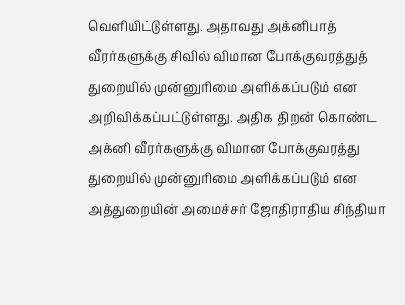வெளியிட்டுள்ளது. அதாவது அக்னிபாத் வீரர்களுக்கு சிவில் விமான போக்குவரத்துத் துறையில் முன்னுரிமை அளிக்கப்படும் என அறிவிக்கப்பட்டுள்ளது. அதிக திறன் கொண்ட அக்னி வீரர்களுக்கு விமான போக்குவரத்து துறையில் முன்னுரிமை அளிக்கப்படும் என அத்துறையின் அமைச்சர் ஜோதிராதிய சிந்தியா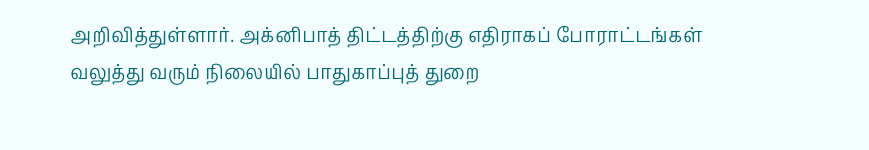அறிவித்துள்ளார். அக்னிபாத் திட்டத்திற்கு எதிராகப் போராட்டங்கள் வலுத்து வரும் நிலையில் பாதுகாப்புத் துறை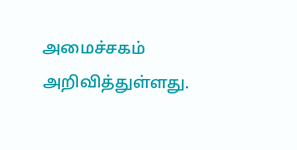அமைச்சகம் அறிவித்துள்ளது.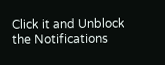Click it and Unblock the Notifications